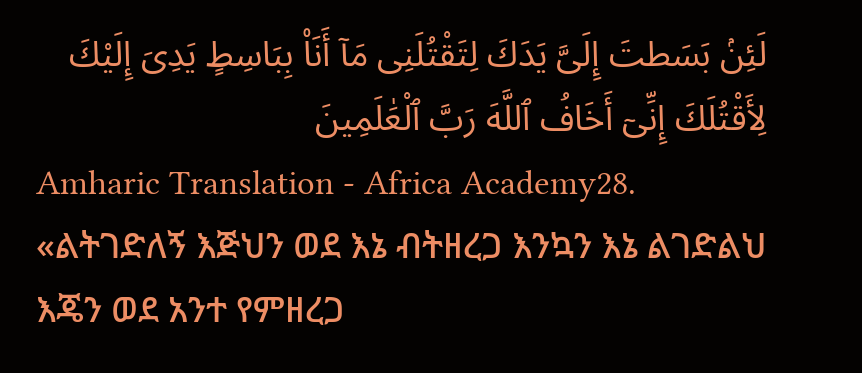لَئِنۢ بَسَطتَ إِلَىَّ يَدَكَ لِتَقْتُلَنِى مَآ أَنَا۠ بِبَاسِطٍ يَدِىَ إِلَيْكَ لِأَقْتُلَكَ إِنِّىٓ أَخَافُ ٱللَّهَ رَبَّ ٱلْعَٰلَمِينَ
Amharic Translation - Africa Academy28. «ልትገድለኝ እጅህን ወደ እኔ ብትዘረጋ እንኳን እኔ ልገድልህ እጄን ወደ አንተ የምዘረጋ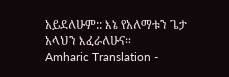አይደለሁም:: እኔ የአለማቱን ጌታ አላህን እፈራለሁና።
Amharic Translation -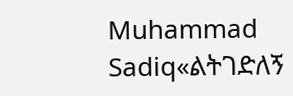Muhammad Sadiq«ልትገድለኝ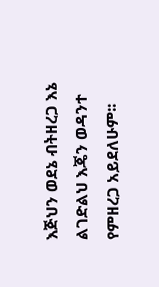እጅህን ወደኔ ብትዘረጋ እኔ ልገድልህ እጄን ወዳንተ የምዘረጋ አይደለሁም፡፡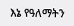እኔ የዓለማትን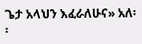ጌታ አላህን እፈራለሁና» አለ፡፡